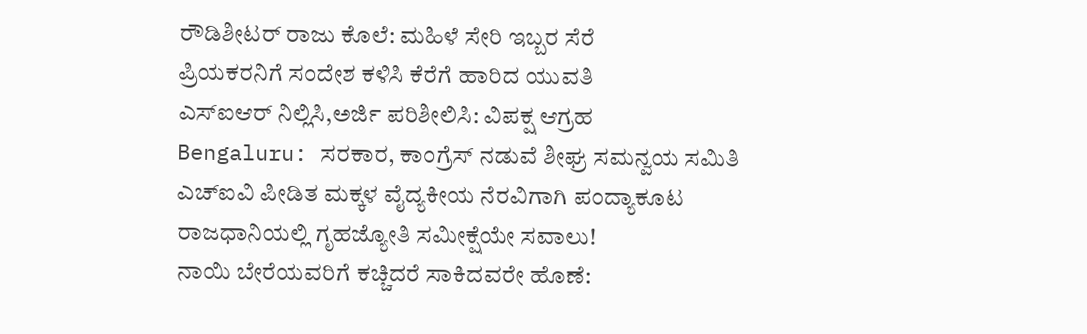ರೌಡಿಶೀಟರ್ ರಾಜು ಕೊಲೆ: ಮಹಿಳೆ ಸೇರಿ ಇಬ್ಬರ ಸೆರೆ
ಪ್ರಿಯಕರನಿಗೆ ಸಂದೇಶ ಕಳಿಸಿ ಕೆರೆಗೆ ಹಾರಿದ ಯುವತಿ
ಎಸ್ಐಆರ್ ನಿಲ್ಲಿಸಿ,ಅರ್ಜಿ ಪರಿಶೀಲಿಸಿ: ವಿಪಕ್ಷ ಆಗ್ರಹ
Bengaluru: ಸರಕಾರ, ಕಾಂಗ್ರೆಸ್ ನಡುವೆ ಶೀಘ್ರ ಸಮನ್ವಯ ಸಮಿತಿ
ಎಚ್ಐವಿ ಪೀಡಿತ ಮಕ್ಕಳ ವೈದ್ಯಕೀಯ ನೆರವಿಗಾಗಿ ಪಂದ್ಯಾಕೂಟ
ರಾಜಧಾನಿಯಲ್ಲಿ ಗೃಹಜ್ಯೋತಿ ಸಮೀಕ್ಷೆಯೇ ಸವಾಲು!
ನಾಯಿ ಬೇರೆಯವರಿಗೆ ಕಚ್ಚಿದರೆ ಸಾಕಿದವರೇ ಹೊಣೆ: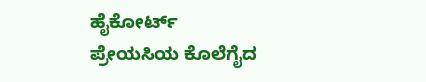ಹೈಕೋರ್ಟ್
ಪ್ರೇಯಸಿಯ ಕೊಲೆಗೈದ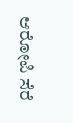ಆರೋಪಿ ಸೆರೆ